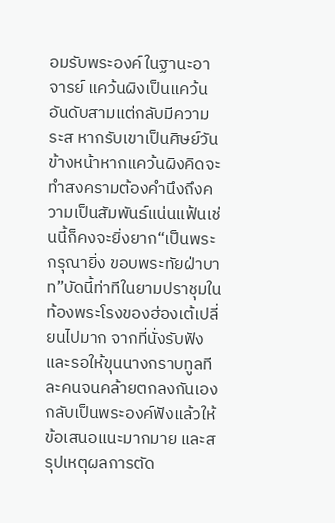อมรับพระองค์ในฐานะอาจารย์ แคว้นผิงเป็นแคว้นอันดับสามแต่กลับมีความระส หากรับเขาเป็นศิษย์วันข้างหน้าหากแคว้นผิงคิดจะทำสงครามต้องคำนึงถึงความเป็นสัมพันธ์แน่นแฟ้นเช่นนี้ก็คงจะยิ่งยาก“เป็นพระกรุณายิ่ง ขอบพระทัยฝ่าบาท”บัดนี้ท่าทีในยามปราชุมในท้องพระโรงของฮ่องเต้เปลี่ยนไปมาก จากที่นั่งรับฟังและรอให้ขุนนางกราบทูลทีละคนจนคล้ายตกลงกันเอง กลับเป็นพระองค์ฟังแล้วให้ข้อเสนอแนะมากมาย และสรุปเหตุผลการตัด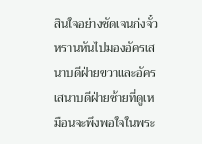สินใจอย่างชัดเจนก่งจั๋วหรานหันไปมองอัครเสนาบดีฝ่ายขวาและอัครเสนาบดีฝ่ายซ้ายที่ดูเหมือนจะพึงพอใจในพระ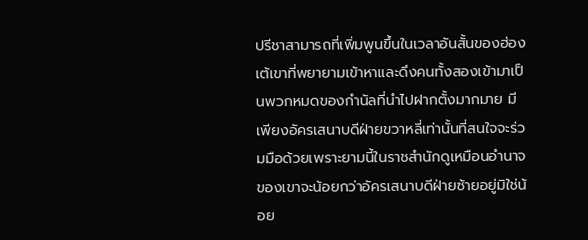ปรีชาสามารถที่เพิ่มพูนขึ้นในเวลาอันสั้นของฮ่องเต้เขาที่พยายามเข้าหาและดึงคนทั้งสองเข้ามาเป็นพวกหมดของกำนัลที่นำไปฝากตั้งมากมาย มีเพียงอัครเสนาบดีฝ่ายขวาหลี่เท่านั้นที่สนใจจะร่วมมือด้วยเพราะยามนี้ในราชสำนักดูเหมือนอำนาจของเขาจะน้อยกว่าอัครเสนาบดีฝ่ายซ้ายอยู่มิใช่น้อย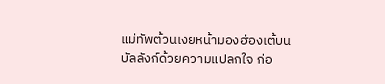แม่ทัพต้วนเงยหน้ามองฮ่องเต้บนบัลลังก์ด้วยความแปลกใจ ก่อ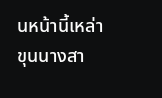นหน้านี้เหล่าขุนนางสา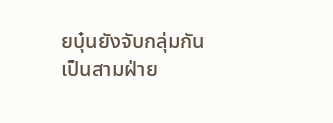ยบุ๋นยังจับกลุ่มกันเป็นสามฝ่าย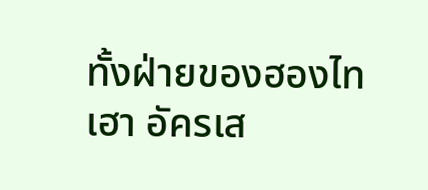ทั้งฝ่ายของฮองไทเฮา อัครเส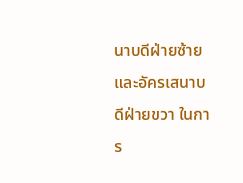นาบดีฝ่ายซ้ายและอัครเสนาบดีฝ่ายขวา ในการ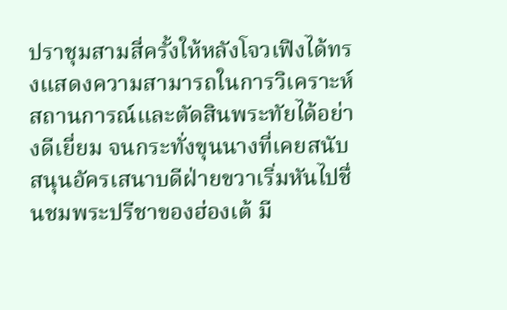ปราชุมสามสี่ครั้งให้หลังโจวเฟิงได้ทรงแสดงความสามารถในการวิเคราะห์สถานการณ์และตัดสินพระทัยได้อย่างดีเยี่ยม จนกระทั่งขุนนางที่เคยสนับสนุนอัครเสนาบดีฝ่ายขวาเริ่มหันไปชื่นชมพระปรีชาของฮ่องเต้ มี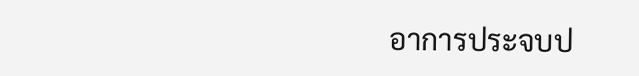อาการประจบป